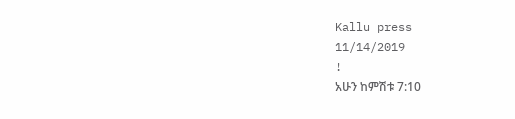Kallu press
11/14/2019
!
አሁን ከምሽቱ 7:10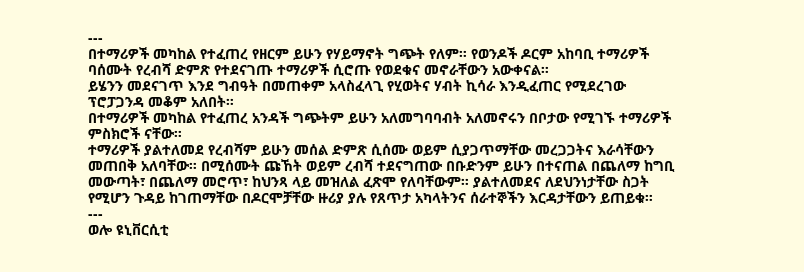---
በተማሪዎች መካከል የተፈጠረ የዘርም ይሁን የሃይማኖት ግጭት የለም። የወንዶች ዶርም አከባቢ ተማሪዎች ባሰሙት የረብሻ ድምጽ የተደናገጡ ተማሪዎች ሲሮጡ የወደቁና መኖራቸውን አውቀናል።
ይሄንን መደናገጥ እንደ ግብዓት በመጠቀም አላስፈላጊ የሂወትና ሃብት ኪሳራ እንዲፈጠር የሚደረገው ፕሮፓጋንዳ መቆም አለበት።
በተማሪዎች መካከል የተፈጠረ አንዳች ግጭትም ይሁን አለመግባባብት አለመኖሩን በቦታው የሚገኙ ተማሪዎች ምስክሮች ናቸው።
ተማሪዎች ያልተለመደ የረብሻም ይሁን መሰል ድምጽ ሲሰሙ ወይም ሲያጋጥማቸው መረጋጋትና እራሳቸውን መጠበቅ አለባቸው። በሚሰሙት ጩኸት ወይም ረብሻ ተደናግጠው በቡድንም ይሁን በተናጠል በጨለማ ከግቢ መውጣት፣ በጨለማ መሮጥ፣ ከህንጻ ላይ መዝለል ፈጽሞ የለባቸውም። ያልተለመደና ለደህንነታቸው ስጋት የሚሆን ጉዳይ ከገጠማቸው በዶርሞቻቸው ዙሪያ ያሉ የጸጥታ አካላትንና ሰራተኞችን እርዳታቸውን ይጠይቁ።
---
ወሎ ዩኒቨርሲቲ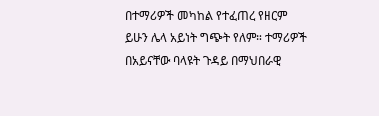በተማሪዎች መካከል የተፈጠረ የዘርም ይሁን ሌላ አይነት ግጭት የለም። ተማሪዎች በአይናቸው ባላዩት ጉዳይ በማህበራዊ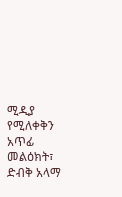ሚዲያ የሚለቀቅን አጥፊ መልዕክት፣ ድብቅ አላማ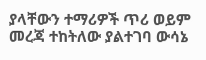ያላቸውን ተማሪዎች ጥሪ ወይም መረጃ ተከትለው ያልተገባ ውሳኔ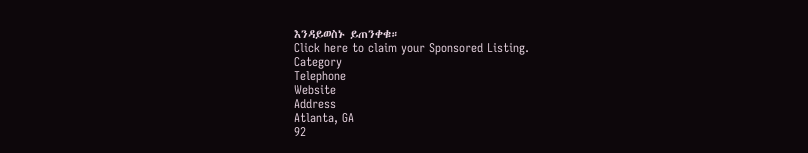እንዳይወስኑ ይጠንቀቁ።
Click here to claim your Sponsored Listing.
Category
Telephone
Website
Address
Atlanta, GA
92